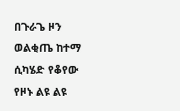በጉራጌ ዞን ወልቂጤ ከተማ ሲካሄድ የቆየው የዞኑ ልዩ ልዩ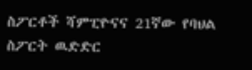ስፖርቶች ሻምፒዮናና 21ኛው የባህል ስፖርት ዉድድር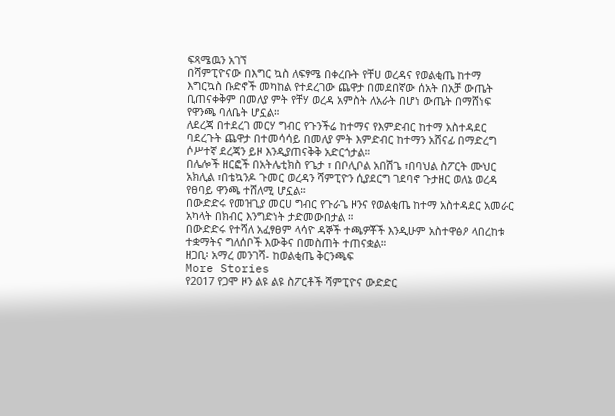ፍጻሜዉን አገኘ
በሻምፒዮናው በእግር ኳስ ለፍፃሜ በቀረቡት የቸሀ ወረዳና የወልቂጤ ከተማ እግርኳስ ቡድኖች መካከል የተደረገው ጨዋታ በመደበኛው ሰአት በአቻ ውጤት ቢጠናቀቅም በመለያ ምት የቸሃ ወረዳ አምስት ለአራት በሆነ ውጤት በማሸነፍ የዋንጫ ባለቤት ሆኗል።
ለደረጃ በተደረገ መርሃ ግብር የጉንችሬ ከተማና የእምድብር ከተማ አስተዳደር ባደረጉት ጨዋታ በተመሳሳይ በመለያ ምት እምድብር ከተማን አሸናፊ በማድረግ ሶሥተኛ ደረጃን ይዞ እንዲያጠናቅቅ አድርጎታል።
በሌሎች ዘርፎች በአትሌቲክስ የጌታ ፣ በቦሊቦል አበሽጌ ፣በባህል ስፖርት ሙህር አክሊል ፣በቴኳንዶ ጉመር ወረዳን ሻምፒዮን ሲያደርግ ገደባኖ ጉታዘር ወለኔ ወረዳ የፀባይ ዋንጫ ተሸለሚ ሆኗል።
በውድድሩ የመዝጊያ መርሀ ግብር የጉራጌ ዞንና የወልቂጤ ከተማ አስተዳደር አመራር አካላት በክብር እንግድነት ታድመውበታል ።
በውድድሩ የተሻለ አፈፃፀም ላሳዮ ዳኞች ተጫዎቾች እንዲሁም አስተዋፅዖ ላበረከቱ ተቋማትና ግለሰቦች እውቅና በመስጠት ተጠናቋል።
ዘጋቢ፡ አማረ መንገሻ- ከወልቂጤ ቅርንጫፍ
More Stories
የ2017 የጋሞ ዞን ልዩ ልዩ ስፖርቶች ሻምፒዮና ውድድር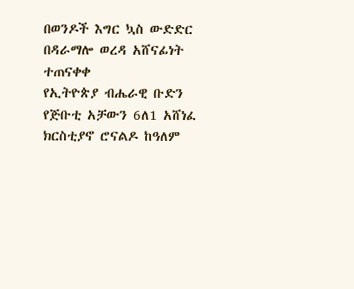በወንዶች እግር ኳስ ውድድር በዳራማሎ ወረዳ አሸናፊነት ተጠናቀቀ
የኢትዮጵያ ብሔራዊ ቡድን የጅቡቲ አቻውን 6ለ1 አሸነፈ
ክርስቲያኖ ሮናልዶ ከዓለም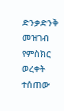ድንቃድንቅ መዝገብ የምስክር ወረቀት ተሰጠው